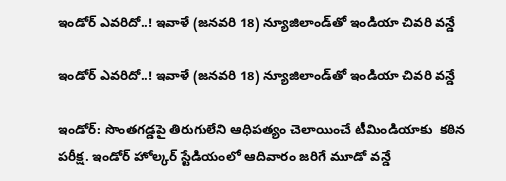ఇండోర్‌‌‌‌‌‌‌‌‌‌‌‌‌‌‌‌‌‌‌‌‌‌‌‌‌‌‌‌‌‌‌‌ ఎవరిదో..! ఇవాళే (జనవరి 18) న్యూజిలాండ్‌‌‌‌‌‌‌‌‌‌‌‌‌‌‌‌తో ఇండియా చివరి వన్డే

ఇండోర్‌‌‌‌‌‌‌‌‌‌‌‌‌‌‌‌‌‌‌‌‌‌‌‌‌‌‌‌‌‌‌‌ ఎవరిదో..! ఇవాళే (జనవరి 18) న్యూజిలాండ్‌‌‌‌‌‌‌‌‌‌‌‌‌‌‌‌తో ఇండియా చివరి వన్డే

ఇండోర్: సొంతగడ్డపై తిరుగులేని ఆధిపత్యం చెలాయించే టీమిండియాకు  కఠిన పరీక్ష. ఇండోర్‌‌‌‌‌‌‌‌‌‌‌‌‌‌‌‌ హోల్కర్ స్టేడియంలో ఆదివారం జరిగే మూడో వన్డే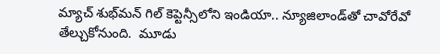మ్యాచ్‌‌‌‌‌‌‌‌‌‌‌‌‌‌‌‌ శుభ్‌‌‌‌‌‌‌‌‌‌‌‌‌‌‌‌మన్ గిల్ కెప్టెన్సీలోని ఇండియా.. న్యూజిలాండ్‌‌‌‌‌‌‌‌‌‌‌‌‌‌‌‌తో చావోరేవో తేల్చుకోనుంది.  మూడు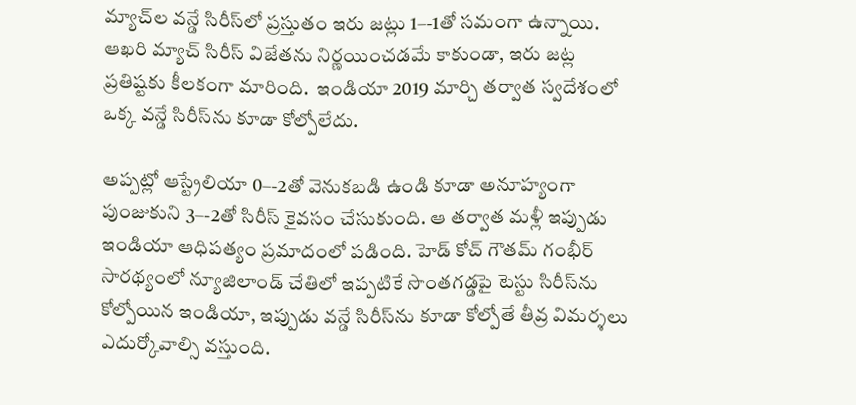మ్యాచ్‌‌‌‌‌‌‌‌‌‌‌‌‌‌‌‌ల వన్డే సిరీస్‌‌‌‌‌‌‌‌‌‌‌‌‌‌‌‌లో ప్రస్తుతం ఇరు జట్లు 1–-1తో సమంగా ఉన్నాయి. ఆఖరి మ్యాచ్ సిరీస్ విజేతను నిర్ణయించడమే కాకుండా, ఇరు జట్ల ప్రతిష్టకు కీలకంగా మారింది.  ఇండియా 2019 మార్చి తర్వాత స్వదేశంలో ఒక్క వన్డే సిరీస్‌‌‌‌‌‌‌‌‌‌‌‌‌‌‌‌ను కూడా కోల్పోలేదు.

అప్పట్లో ఆస్ట్రేలియా 0–-2తో వెనుకబడి ఉండి కూడా అనూహ్యంగా పుంజుకుని 3–-2తో సిరీస్ కైవసం చేసుకుంది. ఆ తర్వాత మళ్లీ ఇప్పుడు ఇండియా ఆధిపత్యం ప్రమాదంలో పడింది. హెడ్‌‌‌‌‌‌‌‌‌‌‌‌‌‌‌‌ కోచ్ గౌతమ్ గంభీర్ సారథ్యంలో న్యూజిలాండ్‌‌‌‌‌‌‌‌‌‌‌‌‌‌‌‌ చేతిలో ఇప్పటికే సొంతగడ్డపై టెస్టు సిరీస్‌‌‌‌‌‌‌‌‌‌‌‌‌‌‌‌ను కోల్పోయిన ఇండియా, ఇప్పుడు వన్డే సిరీస్‌‌‌‌‌‌‌‌‌‌‌‌‌‌‌‌ను కూడా కోల్పోతే తీవ్ర విమర్శలు ఎదుర్కోవాల్సి వస్తుంది.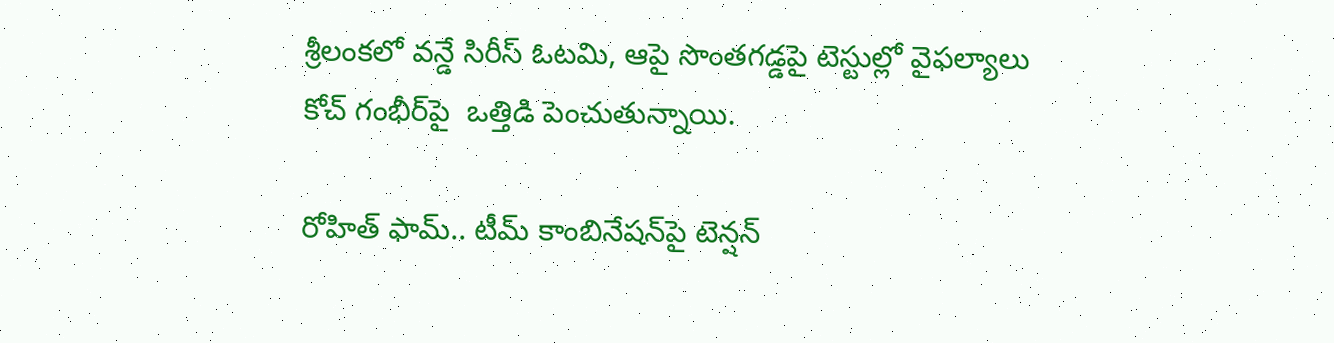శ్రీలంకలో వన్డే సిరీస్ ఓటమి, ఆపై సొంతగడ్డపై టెస్టుల్లో వైఫల్యాలు కోచ్ గంభీర్‌‌‌‌‌‌‌‌‌‌‌‌‌‌‌‌‌‌‌‌‌‌‌‌‌‌‌‌‌‌‌‌పై  ఒత్తిడి పెంచుతున్నాయి.

రోహిత్ ఫామ్‌‌‌‌‌‌‌‌‌‌‌‌‌‌‌‌.. టీమ్ కాంబినేషన్‌‌‌‌‌‌‌‌‌‌‌‌‌‌‌‌పై టెన్షన్‌‌‌‌‌‌‌‌‌‌‌‌‌‌‌‌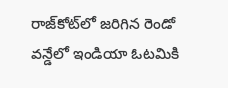రాజ్‌‌‌‌‌‌‌‌‌‌‌‌‌‌‌‌కోట్‌‌‌‌‌‌‌‌‌‌‌‌‌‌‌‌లో జరిగిన రెండో వన్డేలో ఇండియా ఓటమికి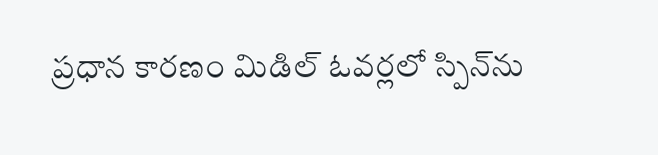ప్రధాన కారణం మిడిల్ ఓవర్లలో స్పిన్‌‌‌‌‌‌‌‌‌‌‌‌‌‌‌‌ను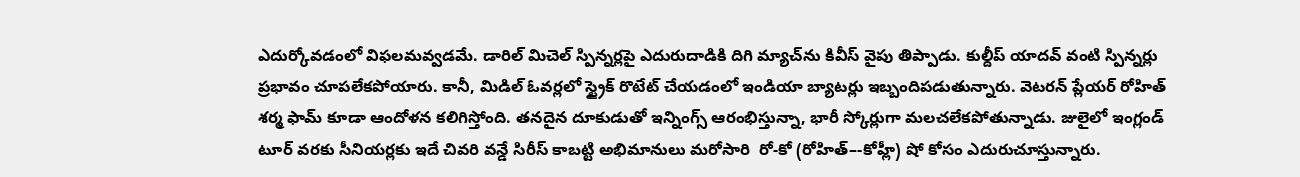ఎదుర్కోవడంలో విఫలమవ్వడమే. డారిల్ మిచెల్ స్పిన్నర్లపై ఎదురుదాడికి దిగి మ్యాచ్‌‌‌‌‌‌‌‌‌‌‌‌‌‌‌‌ను కివీస్ వైపు తిప్పాడు. కుల్దీప్ యాదవ్ వంటి స్పిన్నర్లు ప్రభావం చూపలేకపోయారు. కానీ, మిడిల్ ఓవర్లలో స్ట్రైక్ రొటేట్ చేయడంలో ఇండియా బ్యాటర్లు ఇబ్బందిపడుతున్నారు. వెటరన్ ప్లేయర్ రోహిత్ శర్మ ఫామ్ కూడా ఆందోళన కలిగిస్తోంది. తనదైన దూకుడుతో ఇన్నింగ్స్ ఆరంభిస్తున్నా, భారీ స్కోర్లుగా మలచలేకపోతున్నాడు. జులైలో ఇంగ్లండ్ టూర్‌‌‌‌‌‌‌‌‌‌‌‌‌‌‌‌‌‌‌‌‌‌‌‌‌‌‌‌‌‌‌‌ వరకు సీనియర్లకు ఇదే చివరి వన్డే సిరీస్ కాబట్టి అభిమానులు మరోసారి  రో-కో (రోహిత్–-కోహ్లీ) షో కోసం ఎదురుచూస్తున్నారు.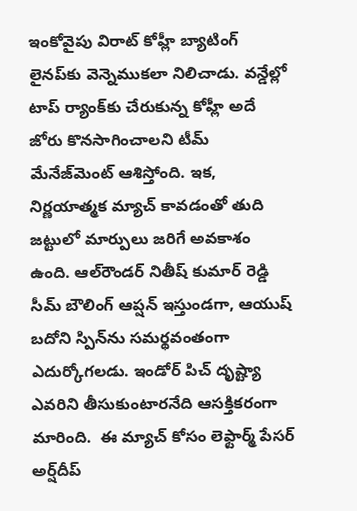ఇంకోవైపు విరాట్ కోహ్లీ బ్యాటింగ్ లైనప్‌‌‌‌‌‌‌‌‌‌‌‌‌‌‌‌కు వెన్నెముకలా నిలిచాడు. వన్డేల్లో టాప్ ర్యాంక్‌‌‌‌‌‌‌‌‌‌‌‌‌‌‌‌కు చేరుకున్న కోహ్లీ అదే జోరు కొనసాగించాలని టీమ్‌‌‌‌‌‌‌‌‌‌‌‌‌‌‌‌ మేనేజ్‌‌‌‌‌‌‌‌‌‌‌‌‌‌‌‌మెంట్ ఆశిస్తోంది. ఇక, నిర్ణయాత్మక మ్యాచ్ కావడంతో తుది జట్టులో మార్పులు జరిగే అవకాశం ఉంది. ఆల్‌‌‌‌‌‌‌‌‌‌‌‌‌‌‌‌రౌండర్ నితీష్ కుమార్ రెడ్డి సీమ్ బౌలింగ్ ఆప్షన్ ఇస్తుండగా, ఆయుష్ బదోని స్పిన్‌‌‌‌‌‌‌‌‌‌‌‌‌‌‌‌ను సమర్థవంతంగా ఎదుర్కోగలడు. ఇండోర్ పిచ్ దృష్ట్యా ఎవరిని తీసుకుంటారనేది ఆసక్తికరంగా మారింది.  ఈ మ్యాచ్ కోసం లెఫ్టార్మ్‌‌‌‌‌‌‌‌‌‌‌‌‌‌‌‌ పేసర్ అర్ష్‌‌‌‌‌‌‌‌‌‌‌‌‌‌‌‌దీప్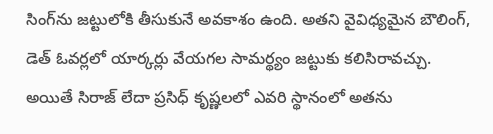సింగ్‌‌‌‌‌‌‌‌‌‌‌‌‌‌‌‌ను జట్టులోకి తీసుకునే అవకాశం ఉంది. అతని వైవిధ్యమైన బౌలింగ్, డెత్ ఓవర్లలో యార్కర్లు వేయగల సామర్థ్యం జట్టుకు కలిసిరావచ్చు. అయితే సిరాజ్ లేదా ప్రసిధ్ కృష్ణలలో ఎవరి స్థానంలో అతను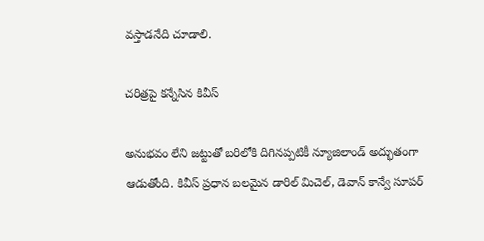వస్తాడనేది చూడాలి.

చరిత్రపై కన్నేసిన కివీస్‌‌‌‌‌‌‌‌‌‌‌‌‌‌‌‌

అనుభవం లేని జట్టుతో బరిలోకి దిగినప్పటికీ న్యూజిలాండ్ అద్భుతంగా ఆడుతోంది. కివీస్ ప్రధాన బలమైన డారిల్ మిచెల్, డెవాన్ కాన్వే సూపర్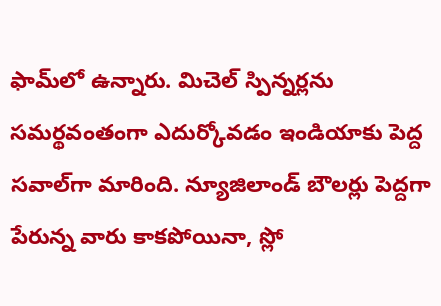ఫామ్‌‌‌‌‌‌‌‌‌‌‌‌‌‌‌‌లో ఉన్నారు. మిచెల్ స్పిన్నర్లను సమర్థవంతంగా ఎదుర్కోవడం ఇండియా‌‌‌‌‌‌‌‌‌‌‌‌‌‌‌‌కు పెద్ద సవాల్‌‌‌‌‌‌‌‌‌‌‌‌‌‌‌‌గా మారింది. న్యూజిలాండ్ బౌలర్లు పెద్దగా పేరున్న వారు కాకపోయినా, స్లో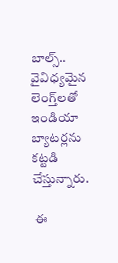బాల్స్‌‌‌‌‌‌‌‌‌‌‌‌‌‌‌‌..  వైవిధ్యమైన లెంగ్త్‌‌‌‌‌‌‌‌‌‌‌‌‌‌‌‌లతో ఇండియా బ్యాటర్లను కట్టడి చేస్తున్నారు.

 ఈ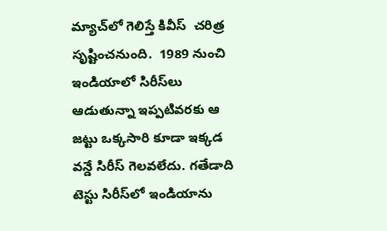మ్యాచ్‌‌‌‌‌‌‌‌‌‌‌‌‌‌‌‌లో గెలిస్తే కివీస్‌‌‌‌‌‌‌‌‌‌‌‌‌‌‌‌  చరిత్ర సృష్టించనుంది.  1989 నుంచి ఇండియా‌‌‌‌‌‌‌‌‌‌‌‌‌‌‌‌లో సిరీస్‌‌‌‌‌‌‌‌‌‌‌‌‌‌‌‌లు ఆడుతున్నా ఇప్పటివరకు ఆ జట్టు ఒక్కసారి కూడా ఇక్కడ వన్డే సిరీస్ గెలవలేదు. గతేడాది టెస్టు సిరీస్‌‌‌‌‌‌‌‌‌‌‌‌‌‌‌‌లో ఇండియా‌‌‌‌‌‌‌‌‌‌‌‌‌‌‌‌ను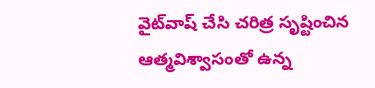వైట్‌‌‌‌‌‌‌‌‌‌‌‌‌‌‌‌వాష్ చేసి చరిత్ర సృష్టించిన ఆత్మవిశ్వాసంతో ఉన్న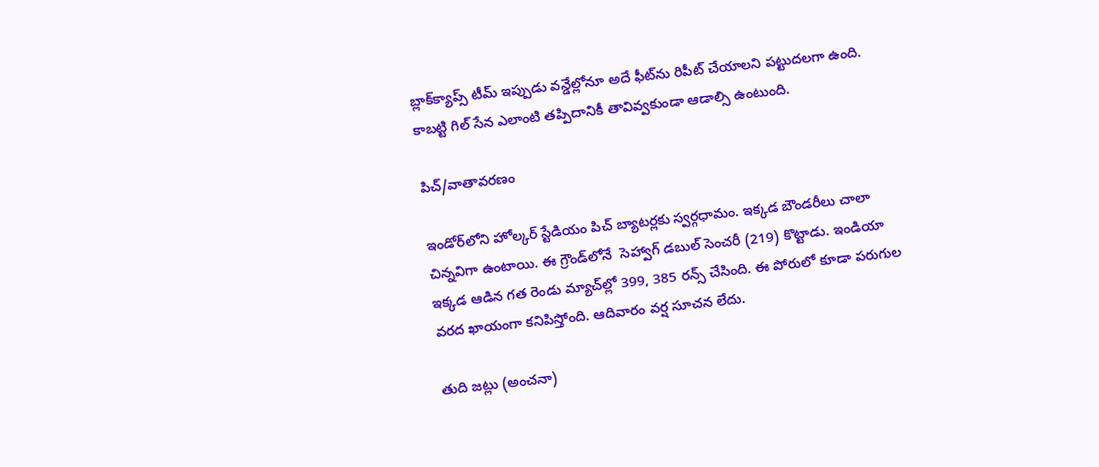బ్లాక్‌‌‌‌‌‌‌‌‌‌‌‌‌‌‌‌క్యాప్స్ టీమ్ ఇప్పుడు వన్డేల్లోనూ అదే ఫీట్‌‌‌‌‌‌‌‌‌‌‌‌‌‌‌‌ను రిపీట్ చేయాలని పట్టుదలగా ఉంది. కాబట్టి గిల్ సేన ఎలాంటి తప్పిదానికీ తావివ్వకుండా ఆడాల్సి ఉంటుంది.

పిచ్‌‌‌‌‌‌‌‌‌‌‌‌‌‌‌‌/వాతావరణం

ఇండోర్‌‌‌‌‌‌‌‌‌‌‌‌‌‌‌‌లోని హోల్కర్ స్టేడియం పిచ్‌‌ బ్యాటర్లకు స్వర్గధామం. ఇక్కడ బౌండరీలు చాలా చిన్నవిగా ఉంటాయి. ఈ గ్రౌండ్‌‌లోనే  సెహ్వాగ్ డబుల్ సెంచరీ (219) కొట్టాడు. ఇండియా ఇక్కడ ఆడిన గత రెండు మ్యాచ్‌‌‌‌‌‌‌‌‌‌‌‌‌‌‌‌ల్లో 399, 385 రన్స్ చేసింది. ఈ పోరులో కూడా పరుగుల వరద ఖాయంగా కనిపిస్తోంది. ఆదివారం వర్ష సూచన లేదు.

తుది జట్లు (అంచనా)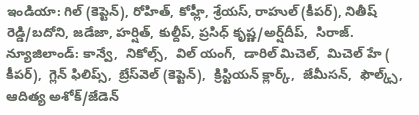ఇండియా: గిల్ (కెప్టెన్), రోహిత్, కోహ్లీ, శ్రేయస్, రాహుల్ (కీపర్), నితీష్ రెడ్డి/బదోని, జడేజా, హర్షిత్, కుల్దీప్, ప్రసిధ్ కృష్ణ/అర్ష్‌‌‌‌‌‌‌‌‌‌‌‌‌‌‌‌దీప్,  సిరాజ్.
న్యూజిలాండ్‌‌‌‌‌‌‌‌‌‌‌‌‌‌‌‌: కాన్వే,  నికోల్స్,  విల్ యంగ్,  డారిల్ మిచెల్,  మిచెల్ హే ( కీపర్),  గ్లెన్ ఫిలిప్స్,  బ్రేస్‌‌‌‌‌‌‌‌‌‌‌‌‌‌‌‌వెల్ (కెప్టెన్),  క్రిస్టియన్ క్లార్క్,  జేమీసన్,  ఫౌల్క్స్,  ఆదిత్య అశోక్/జేడెన్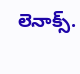లెనాక్స్.